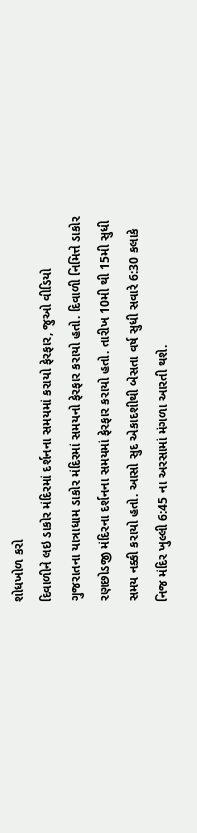શોધખોળ કરો
દિવાળીને લઇ ડાકોર મંદિરમાં દર્શનના સમયમાં કરાયો ફેરફાર, જુઓ વીડિયો
ગુજરાતના યાત્રાધામ ડાકોર મંદિરમાં સમયનો ફેરફાર કરાયો હતો. દિવાળી નિમિત્તે ડાકોર રણછોડજી મંદિરના દર્શનના સમયમાં ફેરફાર કરાયો હતો. તારીખ 10મી થી 15મી સુધી સમય નક્કી કરાયો હતો. આસો સુદ એકાદશીથી બેસતા વર્ષ સુધી સવારે 6:30 કલાકે નિજ મંદિર ખુલ્લી 6:45 ના અરસામાં મંગળા આરતી થશે.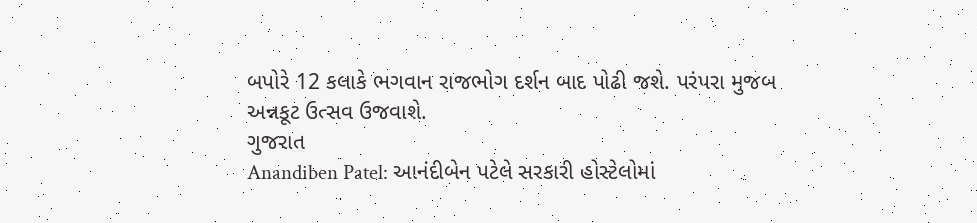બપોરે 12 કલાકે ભગવાન રાજભોગ દર્શન બાદ પોઢી જશે. પરંપરા મુજબ અન્નકૂટ ઉત્સવ ઉજવાશે.
ગુજરાત
Anandiben Patel: આનંદીબેન પટેલે સરકારી હોસ્ટેલોમાં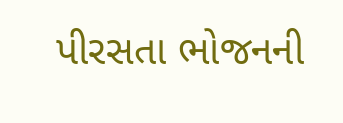પીરસતા ભોજનની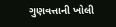ગુણવત્તાની ખોલી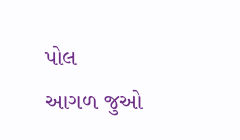પોલ
આગળ જુઓ